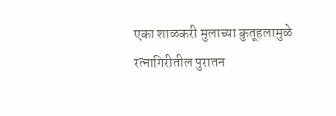एका शाळकरी मुलाच्या कुतूहलामुळे रत्नागिरीतील पुरातन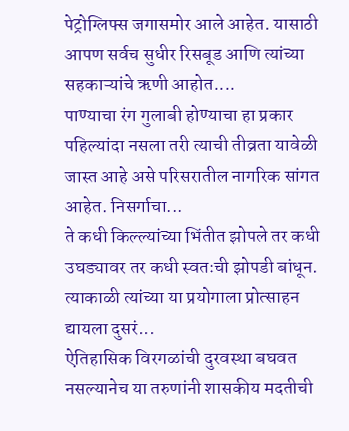पेट्रोग्लिफ्स जगासमोर आले आहेत. यासाठी आपण सर्वच सुधीर रिसबूड आणि त्यांच्या सहकाऱ्यांचे ऋणी आहोत....
पाण्याचा रंग गुलाबी होण्याचा हा प्रकार पहिल्यांदा नसला तरी त्याची तीव्रता यावेळी जास्त आहे असे परिसरातील नागरिक सांगत आहेत. निसर्गाचा...
ते कधी किल्ल्यांच्या भिंतीत झोपले तर कधी उघड्यावर तर कधी स्वतःची झोपडी बांधून. त्याकाळी त्यांच्या या प्रयोगाला प्रोत्साहन द्यायला दुसरं...
ऐतिहासिक विरगळांची दुरवस्था बघवत नसल्यानेच या तरुणांनी शासकीय मदतीची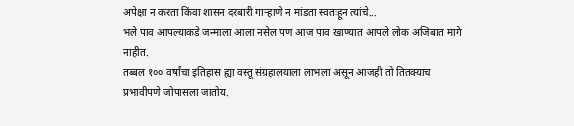अपेक्षा न करता किंवा शासन दरबारी गाऱ्हाणे न मांडता स्वतःहून त्यांचे...
भले पाव आपल्याकडे जन्माला आला नसेल पण आज पाव खाण्यात आपले लोक अजिबात मागे नाहीत.
तब्बल १०० वर्षांचा इतिहास ह्या वस्तू संग्रहालयाला लाभला असून आजही तो तितक्याच प्रभावीपणे जोपासला जातोय.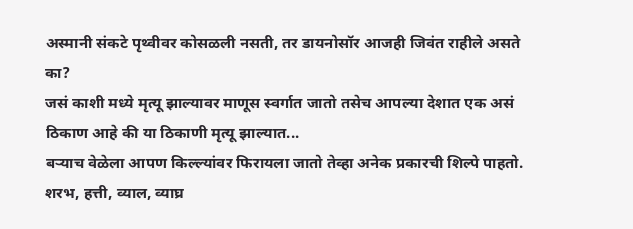अस्मानी संकटे पृथ्वीवर कोसळली नसती, तर डायनोसॉर आजही जिवंत राहीले असते का?
जसं काशी मध्ये मृत्यू झाल्यावर माणूस स्वर्गात जातो तसेच आपल्या देशात एक असं ठिकाण आहे की या ठिकाणी मृत्यू झाल्यात...
बऱ्याच वेळेला आपण किल्ल्यांवर फिरायला जातो तेव्हा अनेक प्रकारची शिल्पे पाहतो. शरभ, हत्ती, व्याल, व्याघ्र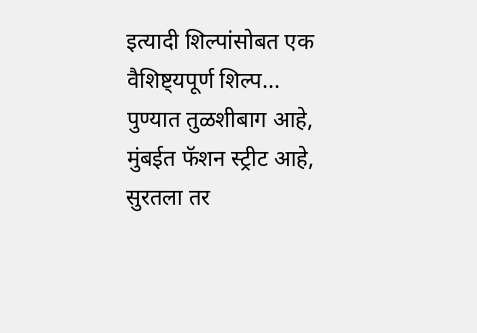इत्यादी शिल्पांसोबत एक वैशिष्ट्यपूर्ण शिल्प...
पुण्यात तुळशीबाग आहे, मुंबईत फॅशन स्ट्रीट आहे, सुरतला तर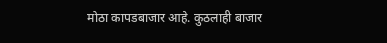मोठा कापडबाजार आहे. कुठलाही बाजार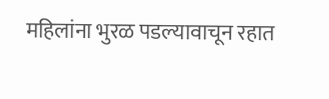महिलांना भुरळ पडल्यावाचून रहात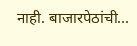नाही. बाजारपेठांची...